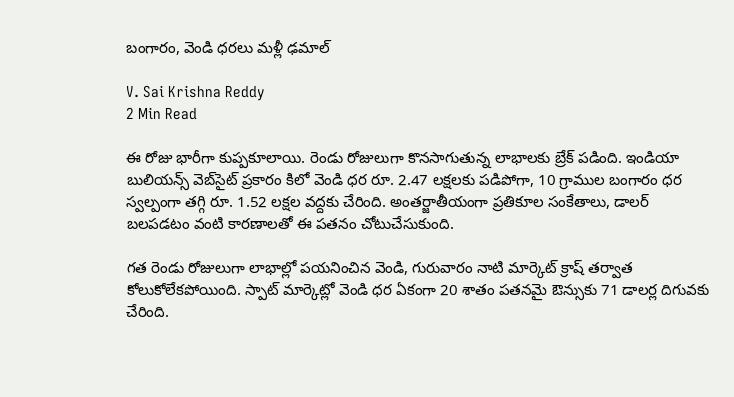బంగారం, వెండి ధరలు మ‌ళ్లీ ఢమాల్

V. Sai Krishna Reddy
2 Min Read

ఈ రోజు భారీగా కుప్పకూలాయి. రెండు రోజులుగా కొనసాగుతున్న లాభాలకు బ్రేక్ పడింది. ఇండియా బులియన్స్ వెబ్‌సైట్ ప్రకారం కిలో వెండి ధర రూ. 2.47 లక్షలకు పడిపోగా, 10 గ్రాముల బంగారం ధర స్వల్పంగా తగ్గి రూ. 1.52 లక్షల వద్దకు చేరింది. అంతర్జాతీయంగా ప్రతికూల సంకేతాలు, డాలర్ బలపడటం వంటి కారణాలతో ఈ పతనం చోటుచేసుకుంది.

గత రెండు రోజులుగా లాభాల్లో పయనించిన వెండి, గురువారం నాటి మార్కెట్ క్రాష్ తర్వాత కోలుకోలేకపోయింది. స్పాట్ మార్కెట్లో వెండి ధర ఏకంగా 20 శాతం పతనమై ఔన్సుకు 71 డాలర్ల దిగువకు చేరింది.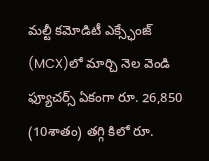మల్టీ కమోడిటీ ఎక్స్ఛేంజ్ (MCX)లో మార్చి నెల వెండి ఫ్యూచర్స్ ఏకంగా రూ. 26,850 (10శాతం) తగ్గి కిలో రూ.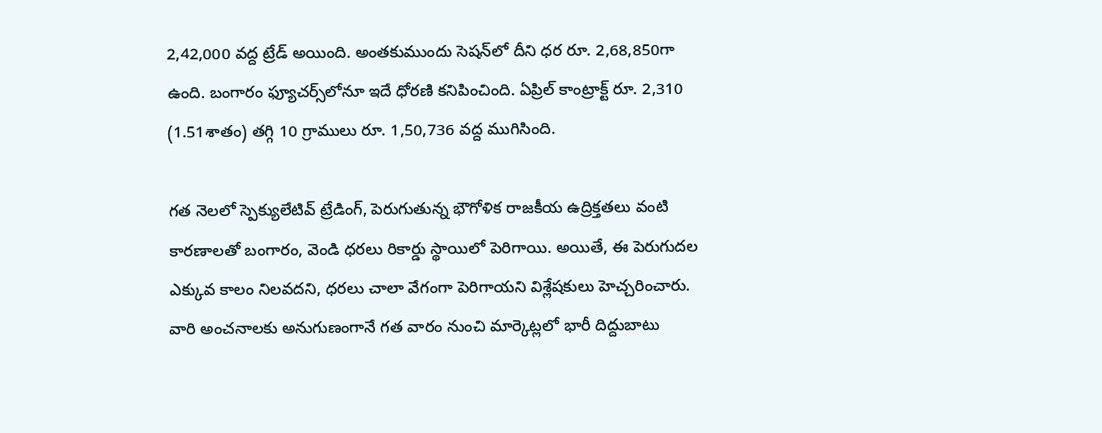2,42,000 వద్ద ట్రేడ్ అయింది. అంతకుముందు సెషన్‌లో దీని ధర రూ. 2,68,850గా ఉంది. బంగారం ఫ్యూచర్స్‌లోనూ ఇదే ధోరణి కనిపించింది. ఏప్రిల్ కాంట్రాక్ట్ రూ. 2,310 (1.51శాతం) తగ్గి 10 గ్రాములు రూ. 1,50,736 వద్ద ముగిసింది.

గత నెలలో స్పెక్యులేటివ్ ట్రేడింగ్, పెరుగుతున్న భౌగోళిక రాజకీయ ఉద్రిక్తతలు వంటి కారణాలతో బంగారం, వెండి ధరలు రికార్డు స్థాయిలో పెరిగాయి. అయితే, ఈ పెరుగుదల ఎక్కువ కాలం నిలవదని, ధరలు చాలా వేగంగా పెరిగాయని విశ్లేషకులు హెచ్చరించారు. వారి అంచనాలకు అనుగుణంగానే గత వారం నుంచి మార్కెట్లలో భారీ దిద్దుబాటు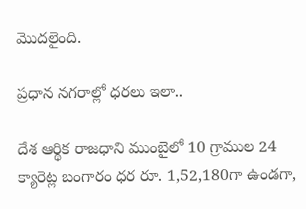మొదలైంది.

ప్రధాన నగరాల్లో ధరలు ఇలా..

దేశ ఆర్థిక రాజధాని ముంబైలో 10 గ్రాముల 24 క్యారెట్ల బంగారం ధర రూ. 1,52,180గా ఉండగా,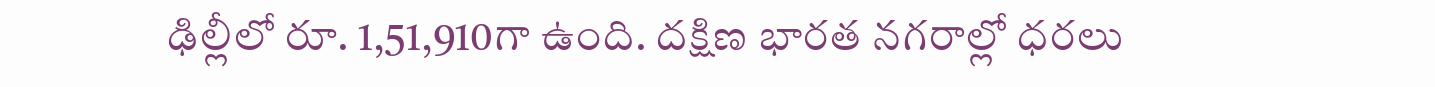ఢిల్లీలో రూ. 1,51,910గా ఉంది. దక్షిణ భారత నగరాల్లో ధరలు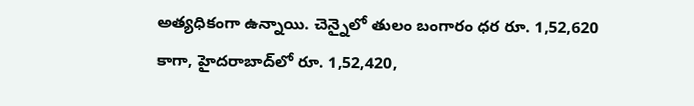అత్యధికంగా ఉన్నాయి. చెన్నైలో తులం బంగారం ధర రూ. 1,52,620 కాగా, హైదరాబాద్‌లో రూ. 1,52,420,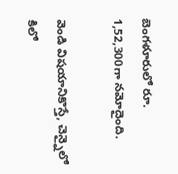బెంగళూరులో రూ. 1,52,300గా నమోదైంది.

వెండి విషయానికొస్తే, చెన్నైలో కిలో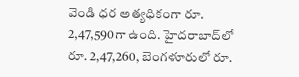వెండి ధర అత్యధికంగా రూ. 2,47,590గా ఉంది. హైదరాబాద్‌లో రూ. 2,47,260, బెంగళూరులో రూ.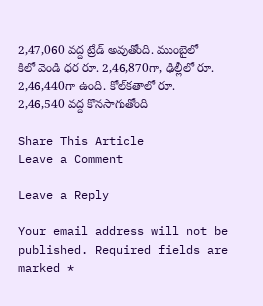2,47,060 వద్ద ట్రేడ్ అవుతోంది. ముంబైలో కిలో వెండి ధర రూ. 2,46,870గా, ఢిల్లీలో రూ. 2,46,440గా ఉంది. కోల్‌కతాలో రూ. 2,46,540 వద్ద కొనసాగుతోంది

Share This Article
Leave a Comment

Leave a Reply

Your email address will not be published. Required fields are marked *